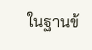ในฐานข้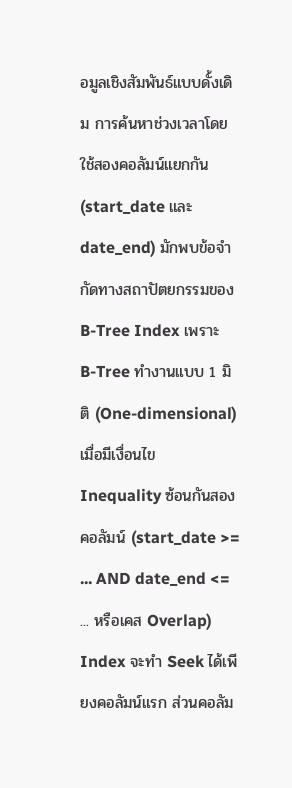อมูลเชิงสัมพันธ์แบบดั้งเดิม การค้นหาช่วงเวลาโดยใช้สองคอลัมน์แยกกัน (start_date และ date_end) มักพบข้อจำกัดทางสถาปัตยกรรมของ B-Tree Index เพราะ B-Tree ทำงานแบบ 1 มิติ (One-dimensional) เมื่อมีเงื่อนไข Inequality ซ้อนกันสองคอลัมน์ (start_date >= ... AND date_end <= ... หรือเคส Overlap) Index จะทำ Seek ได้เพียงคอลัมน์แรก ส่วนคอลัม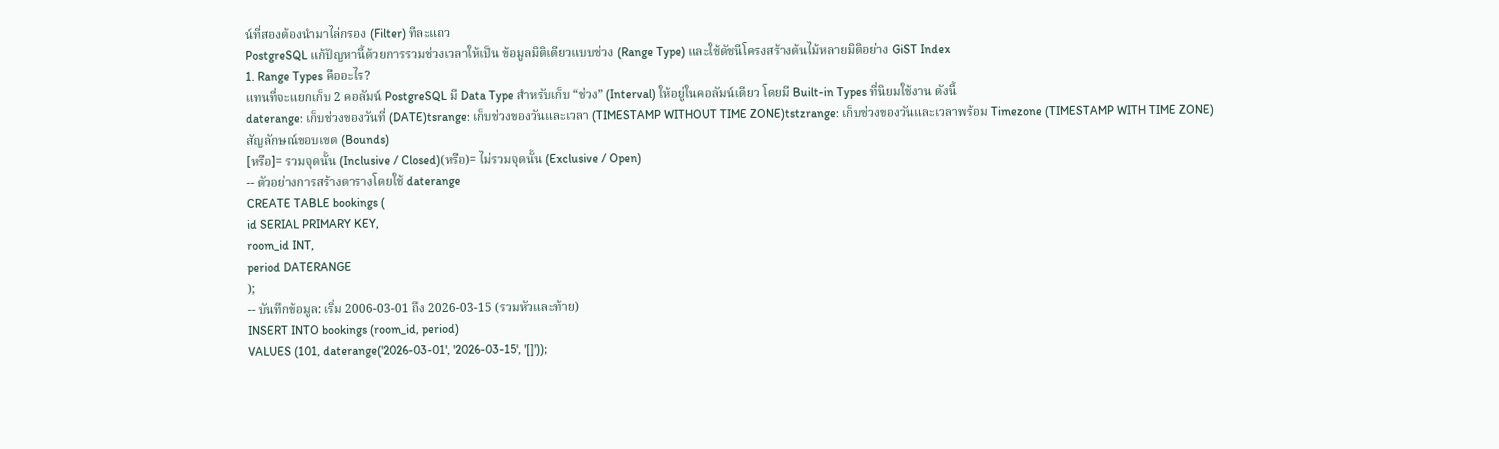น์ที่สองต้องนำมาไล่กรอง (Filter) ทีละแถว
PostgreSQL แก้ปัญหานี้ด้วยการรวมช่วงเวลาให้เป็น ข้อมูลมิติเดียวแบบช่วง (Range Type) และใช้ดัชนีโครงสร้างต้นไม้หลายมิติอย่าง GiST Index
1. Range Types คืออะไร?
แทนที่จะแยกเก็บ 2 คอลัมน์ PostgreSQL มี Data Type สำหรับเก็บ “ช่วง” (Interval) ให้อยู่ในคอลัมน์เดียว โดยมี Built-in Types ที่นิยมใช้งาน ดังนี้
daterange: เก็บช่วงของวันที่ (DATE)tsrange: เก็บช่วงของวันและเวลา (TIMESTAMP WITHOUT TIME ZONE)tstzrange: เก็บช่วงของวันและเวลาพร้อม Timezone (TIMESTAMP WITH TIME ZONE)
สัญลักษณ์ขอบเขต (Bounds)
[หรือ]= รวมจุดนั้น (Inclusive / Closed)(หรือ)= ไม่รวมจุดนั้น (Exclusive / Open)
-- ตัวอย่างการสร้างตารางโดยใช้ daterange
CREATE TABLE bookings (
id SERIAL PRIMARY KEY,
room_id INT,
period DATERANGE
);
-- บันทึกข้อมูล: เริ่ม 2006-03-01 ถึง 2026-03-15 (รวมหัวและท้าย)
INSERT INTO bookings (room_id, period)
VALUES (101, daterange('2026-03-01', '2026-03-15', '[]'));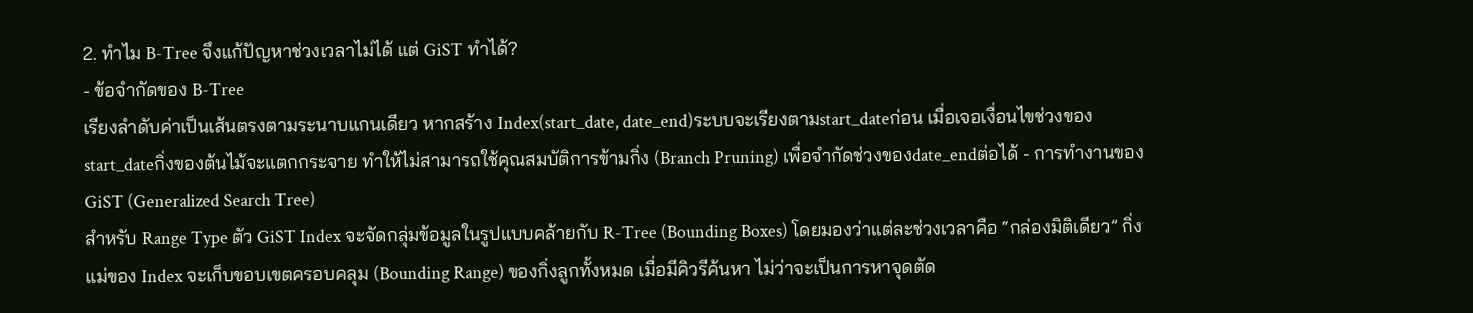2. ทำไม B-Tree จึงแก้ปัญหาช่วงเวลาไม่ได้ แต่ GiST ทำได้?
- ข้อจำกัดของ B-Tree
เรียงลำดับค่าเป็นเส้นตรงตามระนาบแกนเดียว หากสร้าง Index(start_date, date_end)ระบบจะเรียงตามstart_dateก่อน เมื่อเจอเงื่อนไขช่วงของstart_dateกิ่งของต้นไม้จะแตกกระจาย ทำให้ไม่สามารถใช้คุณสมบัติการข้ามกิ่ง (Branch Pruning) เพื่อจำกัดช่วงของdate_endต่อได้ - การทำงานของ GiST (Generalized Search Tree)
สำหรับ Range Type ตัว GiST Index จะจัดกลุ่มข้อมูลในรูปแบบคล้ายกับ R-Tree (Bounding Boxes) โดยมองว่าแต่ละช่วงเวลาคือ “กล่องมิติเดียว” กิ่งแม่ของ Index จะเก็บขอบเขตครอบคลุม (Bounding Range) ของกิ่งลูกทั้งหมด เมื่อมีคิวรีค้นหา ไม่ว่าจะเป็นการหาจุดตัด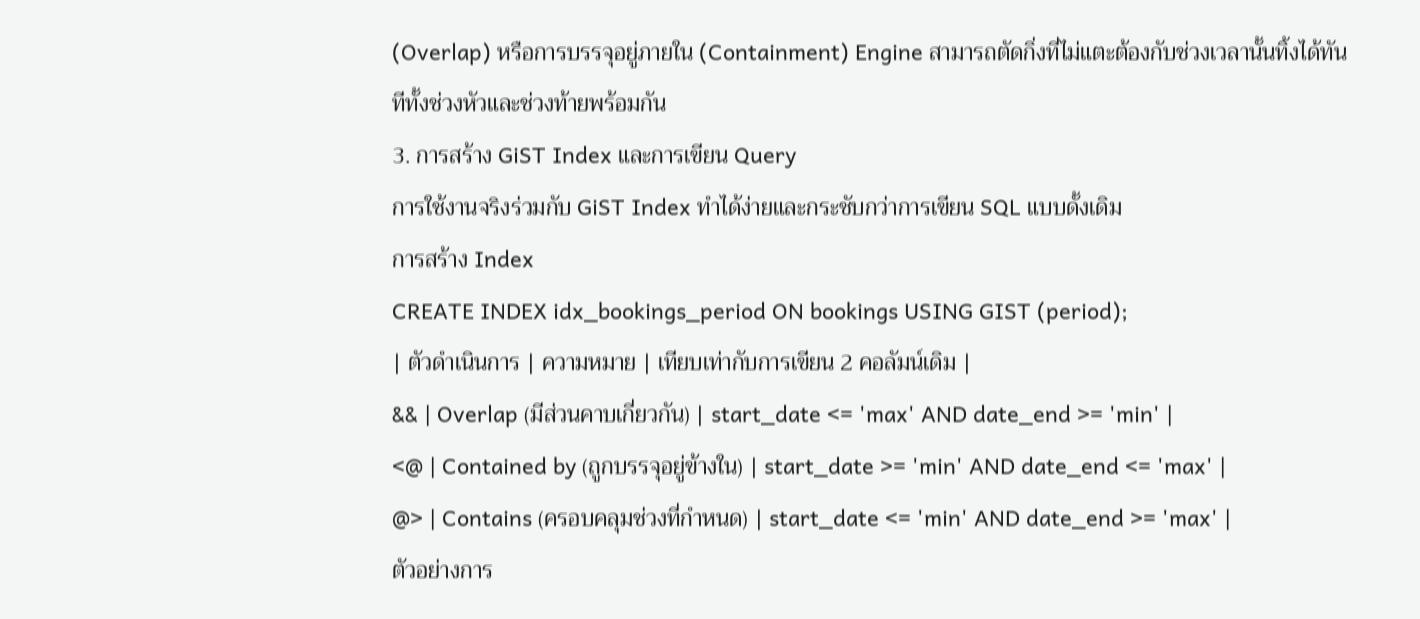(Overlap) หรือการบรรจุอยู่ภายใน (Containment) Engine สามารถตัดกิ่งที่ไม่แตะต้องกับช่วงเวลานั้นทิ้งได้ทันทีทั้งช่วงหัวและช่วงท้ายพร้อมกัน
3. การสร้าง GiST Index และการเขียน Query
การใช้งานจริงร่วมกับ GiST Index ทำได้ง่ายและกระชับกว่าการเขียน SQL แบบดั้งเดิม
การสร้าง Index
CREATE INDEX idx_bookings_period ON bookings USING GIST (period);
| ตัวดำเนินการ | ความหมาย | เทียบเท่ากับการเขียน 2 คอลัมน์เดิม |
&& | Overlap (มีส่วนคาบเกี่ยวกัน) | start_date <= 'max' AND date_end >= 'min' |
<@ | Contained by (ถูกบรรจุอยู่ข้างใน) | start_date >= 'min' AND date_end <= 'max' |
@> | Contains (ครอบคลุมช่วงที่กำหนด) | start_date <= 'min' AND date_end >= 'max' |
ตัวอย่างการ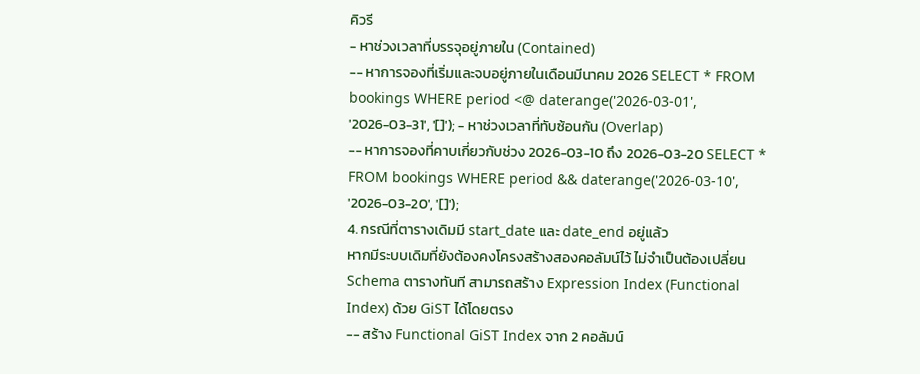คิวรี
- หาช่วงเวลาที่บรรจุอยู่ภายใน (Contained)
-- หาการจองที่เริ่มและจบอยู่ภายในเดือนมีนาคม 2026 SELECT * FROM bookings WHERE period <@ daterange('2026-03-01', '2026-03-31', '[]'); - หาช่วงเวลาที่ทับซ้อนกัน (Overlap)
-- หาการจองที่คาบเกี่ยวกับช่วง 2026-03-10 ถึง 2026-03-20 SELECT * FROM bookings WHERE period && daterange('2026-03-10', '2026-03-20', '[]');
4. กรณีที่ตารางเดิมมี start_date และ date_end อยู่แล้ว
หากมีระบบเดิมที่ยังต้องคงโครงสร้างสองคอลัมน์ไว้ ไม่จำเป็นต้องเปลี่ยน Schema ตารางทันที สามารถสร้าง Expression Index (Functional Index) ด้วย GiST ได้โดยตรง
-- สร้าง Functional GiST Index จาก 2 คอลัมน์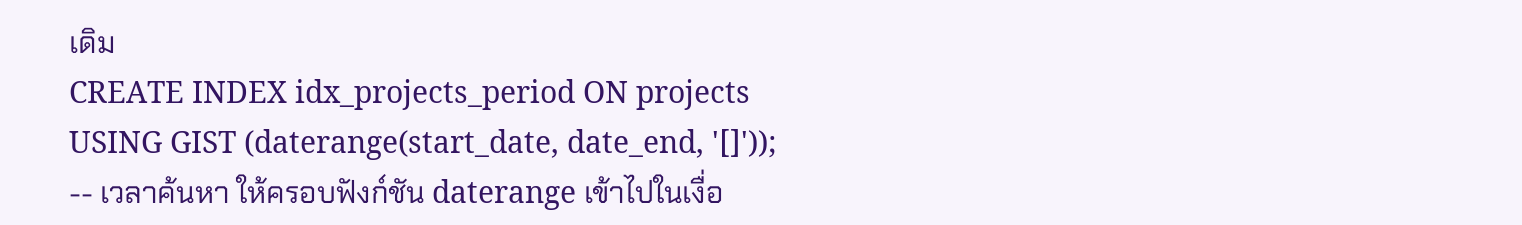เดิม
CREATE INDEX idx_projects_period ON projects
USING GIST (daterange(start_date, date_end, '[]'));
-- เวลาค้นหา ให้ครอบฟังก์ชัน daterange เข้าไปในเงื่อ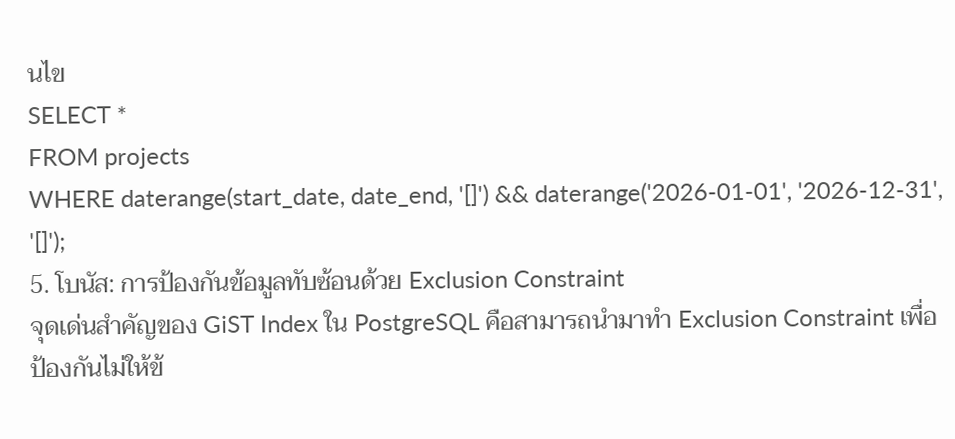นไข
SELECT *
FROM projects
WHERE daterange(start_date, date_end, '[]') && daterange('2026-01-01', '2026-12-31', '[]');
5. โบนัส: การป้องกันข้อมูลทับซ้อนด้วย Exclusion Constraint
จุดเด่นสำคัญของ GiST Index ใน PostgreSQL คือสามารถนำมาทำ Exclusion Constraint เพื่อป้องกันไม่ให้ข้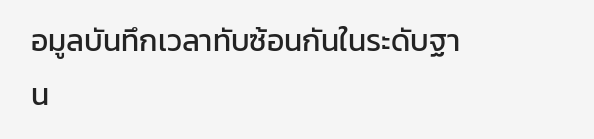อมูลบันทึกเวลาทับซ้อนกันในระดับฐาน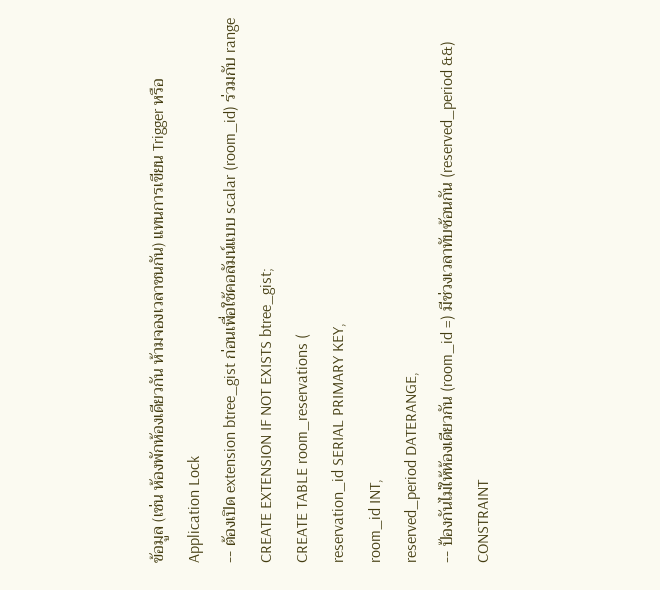ข้อมูล (เช่น ห้องพักห้องเดียวกัน ห้ามจองเวลาชนกัน) แทนการเขียน Trigger หรือ Application Lock
-- ต้องเปิด extension btree_gist ก่อนเพื่อใช้คอลัมน์แบบ scalar (room_id) ร่วมกับ range
CREATE EXTENSION IF NOT EXISTS btree_gist;
CREATE TABLE room_reservations (
reservation_id SERIAL PRIMARY KEY,
room_id INT,
reserved_period DATERANGE,
-- ป้องกันไม่ให้ห้องเดียวกัน (room_id =) มีช่วงเวลาทับซ้อนกัน (reserved_period &&)
CONSTRAINT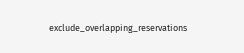exclude_overlapping_reservations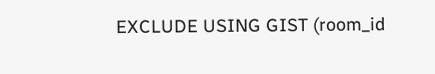EXCLUDE USING GIST (room_id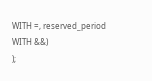WITH =, reserved_period WITH &&)
);